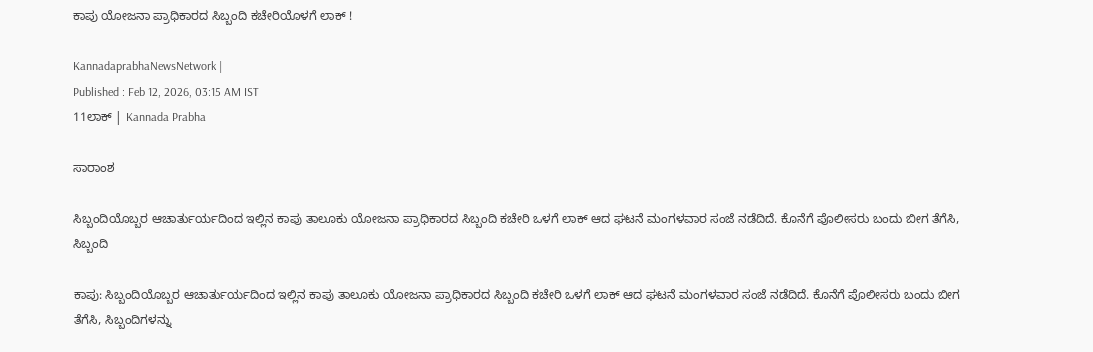ಕಾಪು ಯೋಜನಾ ಪ್ರಾಧಿಕಾರದ ಸಿಬ್ಬಂದಿ ಕಚೇರಿಯೊಳಗೆ ಲಾಕ್ !

KannadaprabhaNewsNetwork |
Published : Feb 12, 2026, 03:15 AM IST
11ಲಾಕ್ | Kannada Prabha

ಸಾರಾಂಶ

ಸಿಬ್ಬಂದಿಯೊಬ್ಬರ ಆಚಾರ್ತುರ್ಯದಿಂದ ಇಲ್ಲಿನ ಕಾಪು ತಾಲೂಕು ಯೋಜನಾ ಪ್ರಾಧಿಕಾರದ ಸಿಬ್ಬಂದಿ ಕಚೇರಿ ಒಳಗೆ ಲಾಕ್ ಆದ ಘಟನೆ ಮಂಗಳವಾರ ಸಂಜೆ ನಡೆದಿದೆ. ಕೊನೆಗೆ ಪೊಲೀಸರು ಬಂದು ಬೀಗ ತೆಗೆಸಿ, ಸಿಬ್ಬಂದಿ

ಕಾಪು: ಸಿಬ್ಬಂದಿಯೊಬ್ಬರ ಆಚಾರ್ತುರ್ಯದಿಂದ ಇಲ್ಲಿನ ಕಾಪು ತಾಲೂಕು ಯೋಜನಾ ಪ್ರಾಧಿಕಾರದ ಸಿಬ್ಬಂದಿ ಕಚೇರಿ ಒಳಗೆ ಲಾಕ್ ಆದ ಘಟನೆ ಮಂಗಳವಾರ ಸಂಜೆ ನಡೆದಿದೆ. ಕೊನೆಗೆ ಪೊಲೀಸರು ಬಂದು ಬೀಗ ತೆಗೆಸಿ, ಸಿಬ್ಬಂದಿಗಳನ್ನು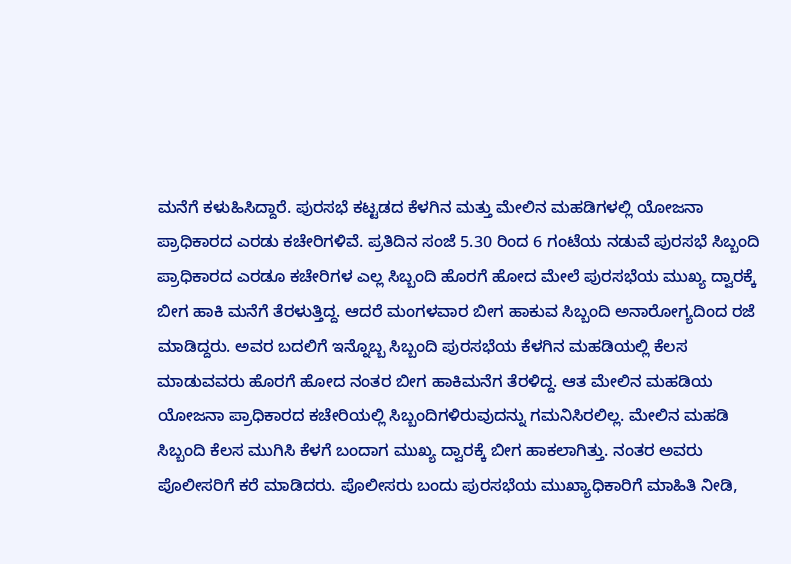ಮನೆಗೆ ಕಳುಹಿಸಿದ್ದಾರೆ. ಪುರಸಭೆ ಕಟ್ಟಡದ ಕೆಳ‍ಗಿನ ಮತ್ತು ಮೇಲಿನ ಮಹಡಿಗಳಲ್ಲಿ ಯೋಜನಾ ಪ್ರಾಧಿಕಾರದ ಎರಡು ಕಚೇರಿಗಳಿವೆ. ಪ್ರತಿದಿನ ಸಂಜೆ 5.30 ರಿಂದ 6 ಗಂಟೆಯ ನಡುವೆ ಪುರಸಭೆ ಸಿಬ್ಬಂದಿ ಪ್ರಾಧಿಕಾರದ ಎರಡೂ ಕಚೇರಿಗಳ ಎಲ್ಲ ಸಿಬ್ಬಂದಿ ಹೊರಗೆ ಹೋದ ಮೇಲೆ ಪುರಸಭೆಯ ಮುಖ್ಯ ದ್ವಾರಕ್ಕೆ ಬೀಗ ಹಾಕಿ ಮನೆಗೆ ತೆರಳುತ್ತಿದ್ದ. ಆದರೆ ಮಂಗಳವಾರ ಬೀಗ ಹಾಕುವ ಸಿಬ್ಬಂದಿ ಅನಾರೋಗ್ಯದಿಂದ ರಜೆ ಮಾಡಿದ್ದರು. ಅವರ ಬದಲಿಗೆ ಇನ್ನೊಬ್ಬ ಸಿಬ್ಬಂದಿ ಪುರಸಭೆಯ ಕೆಳಗಿನ ಮಹಡಿಯಲ್ಲಿ ಕೆಲಸ ಮಾಡುವವರು ಹೊರಗೆ ಹೋದ ನಂತರ ಬೀಗ ಹಾಕಿಮನೆಗ ತೆರಳಿದ್ದ. ಆತ ಮೇಲಿನ ಮಹಡಿಯ ಯೋಜನಾ ಪ್ರಾಧಿಕಾರದ ಕಚೇರಿಯಲ್ಲಿ ಸಿಬ್ಬಂದಿಗಳಿರುವುದನ್ನು ಗಮನಿಸಿರಲಿಲ್ಲ. ಮೇಲಿನ ಮಹಡಿ ಸಿಬ್ಬಂದಿ ಕೆಲಸ ಮುಗಿಸಿ ಕೆಳಗೆ ಬಂದಾಗ ಮುಖ್ಯ ದ್ವಾರಕ್ಕೆ ಬೀಗ ಹಾಕಲಾಗಿತ್ತು. ನಂತರ ಅವರು ಪೊಲೀಸರಿಗೆ ಕರೆ ಮಾಡಿದರು. ಪೊಲೀಸರು ಬಂದು ಪುರಸಭೆಯ ಮುಖ್ಯಾಧಿಕಾರಿಗೆ ಮಾಹಿತಿ ನೀಡಿ,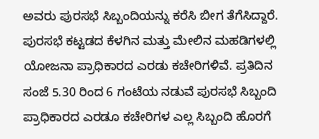ಅವರು ಪುರಸಭೆ ಸಿಬ್ಬಂದಿಯನ್ನು ಕರೆಸಿ ಬೀಗ ತೆಗೆಸಿದ್ದಾರೆ. ಪುರಸಭೆ ಕಟ್ಟಡದ ಕೆಳ‍ಗಿನ ಮತ್ತು ಮೇಲಿನ ಮಹಡಿಗಳಲ್ಲಿ ಯೋಜನಾ ಪ್ರಾಧಿಕಾರದ ಎರಡು ಕಚೇರಿಗಳಿವೆ. ಪ್ರತಿದಿನ ಸಂಜೆ 5.30 ರಿಂದ 6 ಗಂಟೆಯ ನಡುವೆ ಪುರಸಭೆ ಸಿಬ್ಬಂದಿ ಪ್ರಾಧಿಕಾರದ ಎರಡೂ ಕಚೇರಿಗಳ ಎಲ್ಲ ಸಿಬ್ಬಂದಿ ಹೊರಗೆ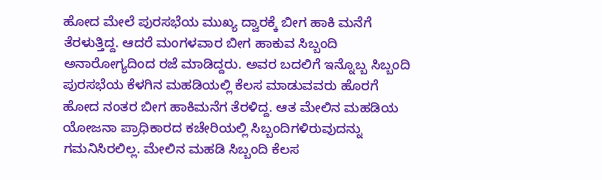ಹೋದ ಮೇಲೆ ಪುರಸಭೆಯ ಮುಖ್ಯ ದ್ವಾರಕ್ಕೆ ಬೀಗ ಹಾಕಿ ಮನೆಗೆ ತೆರಳುತ್ತಿದ್ದ. ಆದರೆ ಮಂಗಳವಾರ ಬೀಗ ಹಾಕುವ ಸಿಬ್ಬಂದಿ ಅನಾರೋಗ್ಯದಿಂದ ರಜೆ ಮಾಡಿದ್ದರು. ಅವರ ಬದಲಿಗೆ ಇನ್ನೊಬ್ಬ ಸಿಬ್ಬಂದಿ ಪುರಸಭೆಯ ಕೆಳಗಿನ ಮಹಡಿಯಲ್ಲಿ ಕೆಲಸ ಮಾಡುವವರು ಹೊರಗೆ ಹೋದ ನಂತರ ಬೀಗ ಹಾಕಿಮನೆಗ ತೆರಳಿದ್ದ. ಆತ ಮೇಲಿನ ಮಹಡಿಯ ಯೋಜನಾ ಪ್ರಾಧಿಕಾರದ ಕಚೇರಿಯಲ್ಲಿ ಸಿಬ್ಬಂದಿಗಳಿರುವುದನ್ನು ಗಮನಿಸಿರಲಿಲ್ಲ. ಮೇಲಿನ ಮಹಡಿ ಸಿಬ್ಬಂದಿ ಕೆಲಸ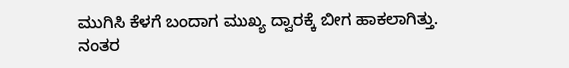ಮುಗಿಸಿ ಕೆಳಗೆ ಬಂದಾಗ ಮುಖ್ಯ ದ್ವಾರಕ್ಕೆ ಬೀಗ ಹಾಕಲಾಗಿತ್ತು. ನಂತರ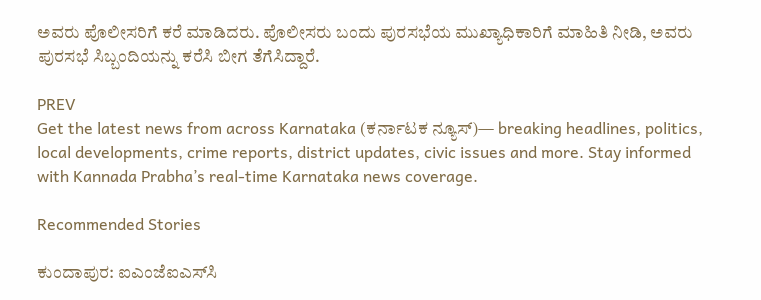ಅವರು ಪೊಲೀಸರಿಗೆ ಕರೆ ಮಾಡಿದರು. ಪೊಲೀಸರು ಬಂದು ಪುರಸಭೆಯ ಮುಖ್ಯಾಧಿಕಾರಿಗೆ ಮಾಹಿತಿ ನೀಡಿ, ಅವರು ಪುರಸಭೆ ಸಿಬ್ಬಂದಿಯನ್ನು ಕರೆಸಿ ಬೀಗ ತೆಗೆಸಿದ್ದಾರೆ.

PREV
Get the latest news from across Karnataka (ಕರ್ನಾಟಕ ನ್ಯೂಸ್)— breaking headlines, politics, local developments, crime reports, district updates, civic issues and more. Stay informed with Kannada Prabha’s real‑time Karnataka news coverage.

Recommended Stories

ಕುಂದಾಪುರ: ಐಎಂಜೆಐಎಸ್‌ಸಿ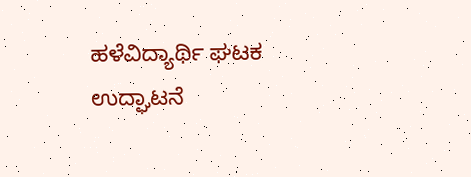ಹಳೆವಿದ್ಯಾರ್ಥಿ ಘಟಕ ಉದ್ಘಾಟನೆ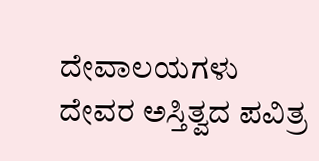ದೇವಾಲಯಗಳು ದೇವರ ಅಸ್ತಿತ್ವದ ಪವಿತ್ರ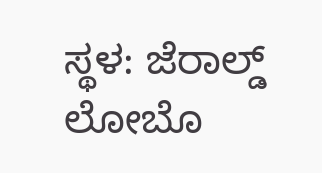ಸ್ಥಳ: ಜೆರಾಲ್ಡ್ ಲೋಬೊ